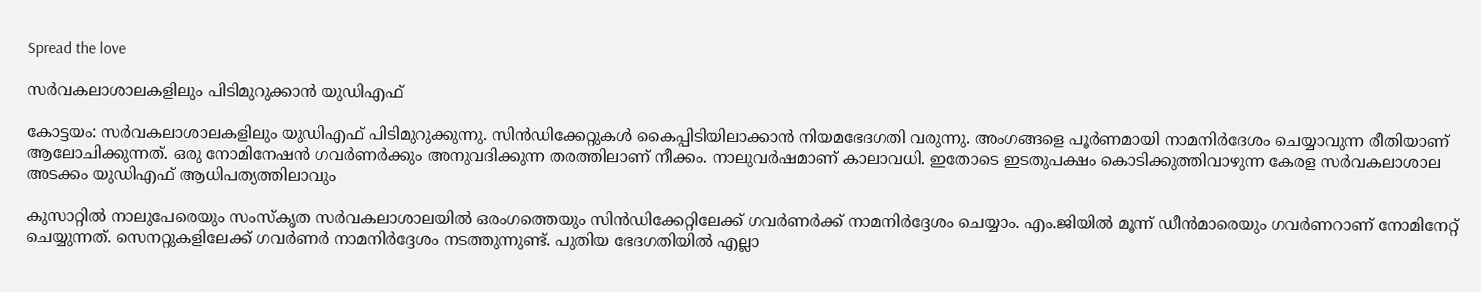Spread the love

സര്‍വകലാശാലകളിലും പിടിമുറുക്കാന്‍ യുഡിഎഫ്

കോട്ടയം: സര്‍വകലാശാലകളിലും യുഡിഎഫ് പിടിമുറുക്കുന്നു. സിന്‍ഡിക്കേറ്റുകള്‍ കൈപ്പിടിയിലാക്കാന്‍ നിയമഭേദഗതി വരുന്നു. അംഗങ്ങളെ പൂര്‍ണമായി നാമനിര്‍ദേശം ചെയ്യാവുന്ന രീതിയാണ് ആലോചിക്കുന്നത്. ഒരു നോമിനേഷന്‍ ഗവര്‍ണര്‍ക്കും അനുവദിക്കുന്ന തരത്തിലാണ് നീക്കം. നാലുവര്‍ഷമാണ് കാലാവധി. ഇതോടെ ഇടതുപക്ഷം കൊടിക്കുത്തിവാഴുന്ന കേരള സര്‍വകലാശാല അടക്കം യുഡിഎഫ് ആധിപത്യത്തിലാവും

കുസാറ്റില്‍ നാലുപേരെയും സംസ്‌കൃത സര്‍വകലാശാലയില്‍ ഒരംഗത്തെയും സിന്‍ഡിക്കേറ്റിലേക്ക് ഗവര്‍ണര്‍ക്ക് നാമനിര്‍ദ്ദേശം ചെയ്യാം. എം.ജിയില്‍ മൂന്ന് ഡീന്‍മാരെയും ഗവര്‍ണറാണ് നോമിനേറ്റ് ചെയ്യുന്നത്. സെനറ്റുകളിലേക്ക് ഗവര്‍ണര്‍ നാമനിര്‍ദ്ദേശം നടത്തുന്നുണ്ട്. പുതിയ ഭേദഗതിയില്‍ എല്ലാ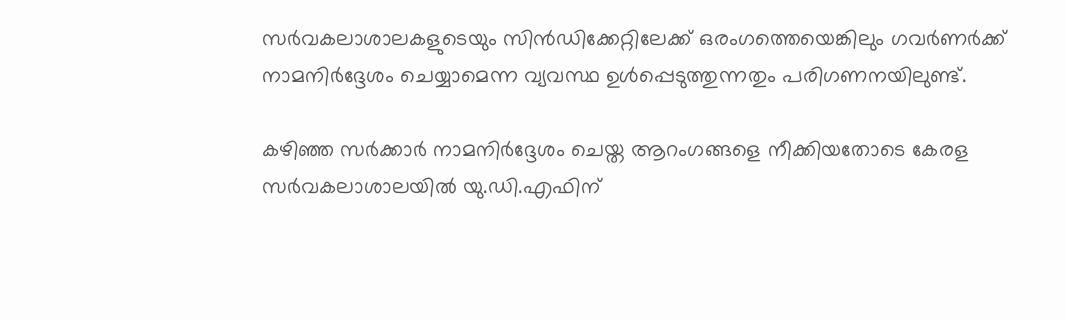സര്‍വകലാശാലകളുടെയും സിന്‍ഡിക്കേറ്റിലേക്ക് ഒരംഗത്തെയെങ്കിലും ഗവര്‍ണര്‍ക്ക് നാമനിര്‍ദ്ദേശം ചെയ്യാമെന്ന വ്യവസ്ഥ ഉള്‍പ്പെടുത്തുന്നതും പരിഗണനയിലുണ്ട്.

കഴിഞ്ഞ സര്‍ക്കാര്‍ നാമനിര്‍ദ്ദേശം ചെയ്ത ആറംഗങ്ങളെ നീക്കിയതോടെ കേരള സര്‍വകലാശാലയില്‍ യു.ഡി.എഫിന്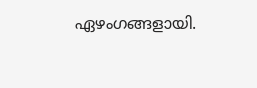ഏഴംഗങ്ങളായി.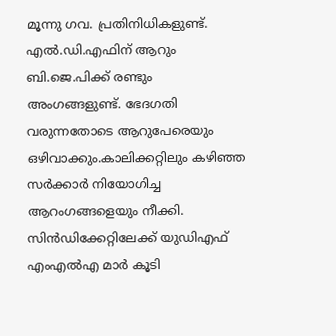മൂന്നു ഗവ. പ്രതിനിധികളുണ്ട്. എല്‍.ഡി.എഫിന് ആറും ബി.ജെ.പിക്ക് രണ്ടും അംഗങ്ങളുണ്ട്. ഭേദഗതി വരുന്നതോടെ ആറുപേരെയും ഒഴിവാക്കും.കാലിക്കറ്റിലും കഴിഞ്ഞ സര്‍ക്കാര്‍ നിയോഗിച്ച ആറംഗങ്ങളെയും നീക്കി. സിന്‍ഡിക്കേറ്റിലേക്ക് യുഡിഎഫ് എംഎല്‍എ മാര്‍ കൂടി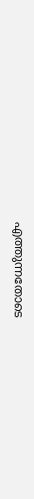എത്തുന്നതോടെ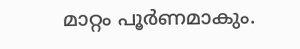മാറ്റം പൂര്‍ണമാകും.